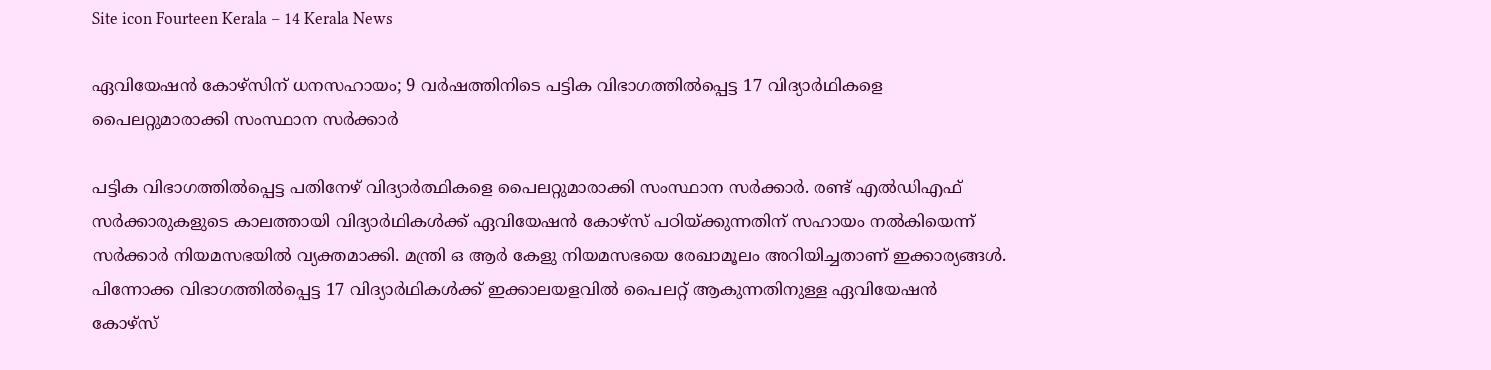Site icon Fourteen Kerala – 14 Kerala News

ഏവിയേഷന്‍ കോഴ്‌സിന് ധനസഹായം; 9 വര്‍ഷത്തിനിടെ പട്ടിക വിഭാഗത്തില്‍പ്പെട്ട 17 വിദ്യാര്‍ഥികളെ പൈലറ്റുമാരാക്കി സംസ്ഥാന സര്‍ക്കാര്‍

പട്ടിക വിഭാഗത്തില്‍പ്പെട്ട പതിനേഴ് വിദ്യാര്‍ത്ഥികളെ പൈലറ്റുമാരാക്കി സംസ്ഥാന സര്‍ക്കാര്‍. രണ്ട് എല്‍ഡിഎഫ് സര്‍ക്കാരുകളുടെ കാലത്തായി വിദ്യാര്‍ഥികള്‍ക്ക് ഏവിയേഷന്‍ കോഴ്‌സ് പഠിയ്ക്കുന്നതിന് സഹായം നല്‍കിയെന്ന് സര്‍ക്കാര്‍ നിയമസഭയില്‍ വ്യക്തമാക്കി. മന്ത്രി ഒ ആര്‍ കേളു നിയമസഭയെ രേഖാമൂലം അറിയിച്ചതാണ് ഇക്കാര്യങ്ങള്‍.
പിന്നോക്ക വിഭാഗത്തില്‍പ്പെട്ട 17 വിദ്യാര്‍ഥികള്‍ക്ക് ഇക്കാലയളവില്‍ പൈലറ്റ് ആകുന്നതിനുള്ള ഏവിയേഷന്‍ കോഴ്‌സ്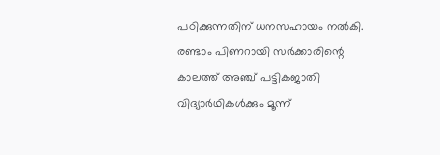പഠിക്കുന്നതിന് ധനസഹായം നല്‍കി. രണ്ടാം പിണറായി സര്‍ക്കാരിന്റെ കാലത്ത് അഞ്ച് പട്ടികജാതി വിദ്യാര്‍ഥികള്‍ക്കും മൂന്ന്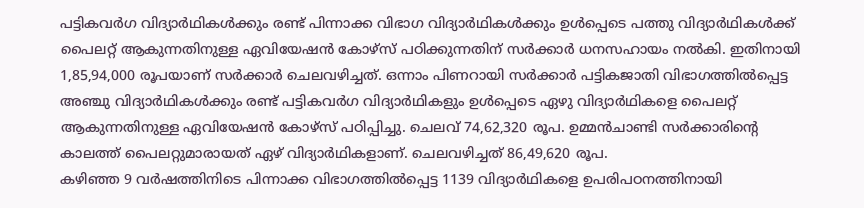പട്ടികവര്‍ഗ വിദ്യാര്‍ഥികള്‍ക്കും രണ്ട് പിന്നാക്ക വിഭാഗ വിദ്യാര്‍ഥികള്‍ക്കും ഉള്‍പ്പെടെ പത്തു വിദ്യാര്‍ഥികള്‍ക്ക് പൈലറ്റ് ആകുന്നതിനുള്ള ഏവിയേഷന്‍ കോഴ്‌സ് പഠിക്കുന്നതിന് സര്‍ക്കാര്‍ ധനസഹായം നല്‍കി. ഇതിനായി 1,85,94,000 രൂപയാണ് സര്‍ക്കാര്‍ ചെലവഴിച്ചത്. ഒന്നാം പിണറായി സര്‍ക്കാര്‍ പട്ടികജാതി വിഭാഗത്തില്‍പ്പെട്ട അഞ്ചു വിദ്യാര്‍ഥികള്‍ക്കും രണ്ട് പട്ടികവര്‍ഗ വിദ്യാര്‍ഥികളും ഉള്‍പ്പെടെ ഏഴു വിദ്യാര്‍ഥികളെ പൈലറ്റ് ആകുന്നതിനുള്ള ഏവിയേഷന്‍ കോഴ്‌സ് പഠിപ്പിച്ചു. ചെലവ് 74,62,320 രൂപ. ഉമ്മന്‍ചാണ്ടി സര്‍ക്കാരിന്റെ കാലത്ത് പൈലറ്റുമാരായത് ഏഴ് വിദ്യാര്‍ഥികളാണ്. ചെലവഴിച്ചത് 86,49,620 രൂപ.
കഴിഞ്ഞ 9 വര്‍ഷത്തിനിടെ പിന്നാക്ക വിഭാഗത്തില്‍പ്പെട്ട 1139 വിദ്യാര്‍ഥികളെ ഉപരിപഠനത്തിനായി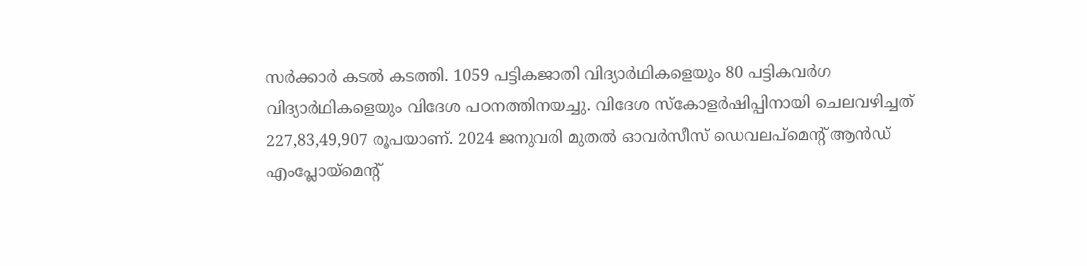സര്‍ക്കാര്‍ കടല്‍ കടത്തി. 1059 പട്ടികജാതി വിദ്യാര്‍ഥികളെയും 80 പട്ടികവര്‍ഗ വിദ്യാര്‍ഥികളെയും വിദേശ പഠനത്തിനയച്ചു. വിദേശ സ്‌കോളര്‍ഷിപ്പിനായി ചെലവഴിച്ചത് 227,83,49,907 രൂപയാണ്. 2024 ജനുവരി മുതല്‍ ഓവര്‍സീസ് ഡെവലപ്‌മെന്റ് ആന്‍ഡ് എംപ്ലോയ്‌മെന്റ്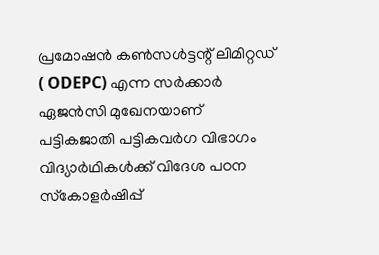പ്രമോഷന്‍ കണ്‍സള്‍ട്ടന്റ് ലിമിറ്റഡ് ( ODEPC) എന്ന സര്‍ക്കാര്‍ ഏജന്‍സി മുഖേനയാണ് പട്ടികജാതി പട്ടികവര്‍ഗ വിഭാഗം വിദ്യാര്‍ഥികള്‍ക്ക് വിദേശ പഠന സ്‌കോളര്‍ഷിപ്പ്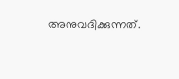അനുവദിക്കുന്നത്.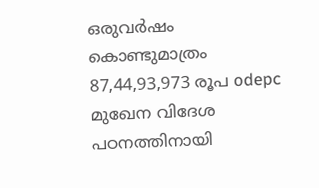ഒരുവര്‍ഷം കൊണ്ടുമാത്രം 87,44,93,973 രൂപ odepc മുഖേന വിദേശ പഠനത്തിനായി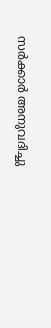സര്‍ക്കാര്‍ അനുവദിച്ചു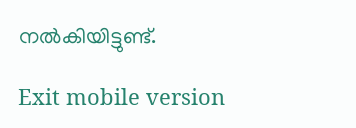നല്‍കിയിട്ടുണ്ട്.

Exit mobile version